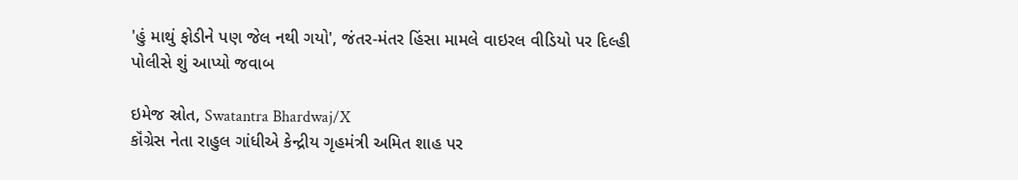'હું માથું ફોડીને પણ જેલ નથી ગયો', જંતર-મંતર હિંસા મામલે વાઇરલ વીડિયો પર દિલ્હી પોલીસે શું આપ્યો જવાબ

ઇમેજ સ્રોત, Swatantra Bhardwaj/X
કૉંગ્રેસ નેતા રાહુલ ગાંધીએ કેન્દ્રીય ગૃહમંત્રી અમિત શાહ પર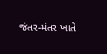જંતર-મંતર ખાતે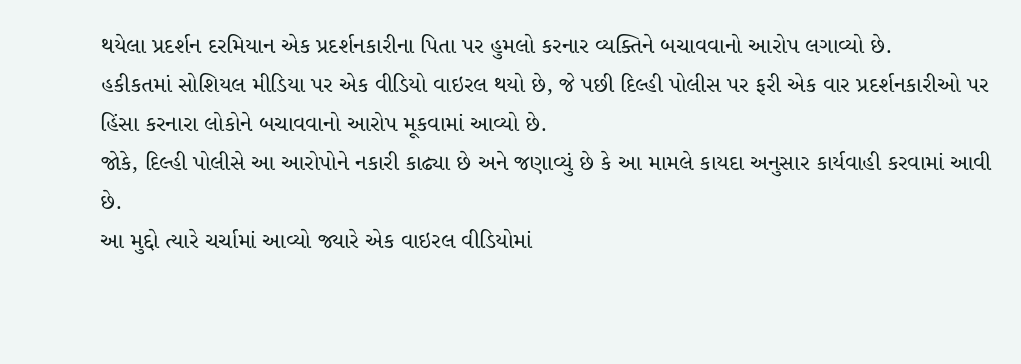થયેલા પ્રદર્શન દરમિયાન એક પ્રદર્શનકારીના પિતા પર હુમલો કરનાર વ્યક્તિને બચાવવાનો આરોપ લગાવ્યો છે.
હકીકતમાં સોશિયલ મીડિયા પર એક વીડિયો વાઇરલ થયો છે, જે પછી દિલ્હી પોલીસ પર ફરી એક વાર પ્રદર્શનકારીઓ પર હિંસા કરનારા લોકોને બચાવવાનો આરોપ મૂકવામાં આવ્યો છે.
જોકે, દિલ્હી પોલીસે આ આરોપોને નકારી કાઢ્યા છે અને જણાવ્યું છે કે આ મામલે કાયદા અનુસાર કાર્યવાહી કરવામાં આવી છે.
આ મુદ્દો ત્યારે ચર્ચામાં આવ્યો જ્યારે એક વાઇરલ વીડિયોમાં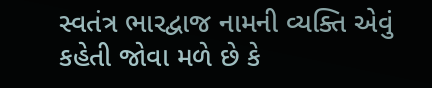સ્વતંત્ર ભારદ્વાજ નામની વ્યક્તિ એવું કહેતી જોવા મળે છે કે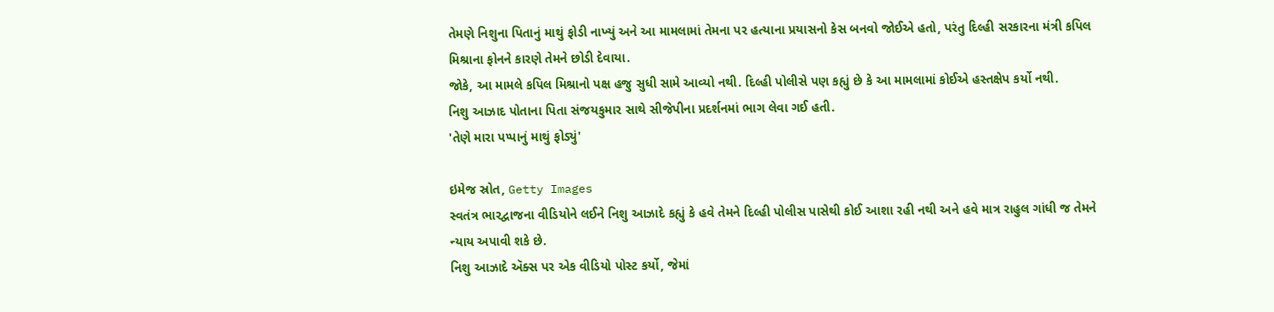તેમણે નિશુના પિતાનું માથું ફોડી નાખ્યું અને આ મામલામાં તેમના પર હત્યાના પ્રયાસનો કેસ બનવો જોઈએ હતો, પરંતુ દિલ્હી સરકારના મંત્રી કપિલ મિશ્રાના ફોનને કારણે તેમને છોડી દેવાયા.
જોકે, આ મામલે કપિલ મિશ્રાનો પક્ષ હજુ સુધી સામે આવ્યો નથી. દિલ્હી પોલીસે પણ કહ્યું છે કે આ મામલામાં કોઈએ હસ્તક્ષેપ કર્યો નથી.
નિશુ આઝાદ પોતાના પિતા સંજયકુમાર સાથે સીજેપીના પ્રદર્શનમાં ભાગ લેવા ગઈ હતી.
'તેણે મારા પપ્પાનું માથું ફોડ્યું'

ઇમેજ સ્રોત, Getty Images
સ્વતંત્ર ભારદ્વાજના વીડિયોને લઈને નિશુ આઝાદે કહ્યું કે હવે તેમને દિલ્હી પોલીસ પાસેથી કોઈ આશા રહી નથી અને હવે માત્ર રાહુલ ગાંધી જ તેમને ન્યાય અપાવી શકે છે.
નિશુ આઝાદે ઍક્સ પર એક વીડિયો પોસ્ટ કર્યો, જેમાં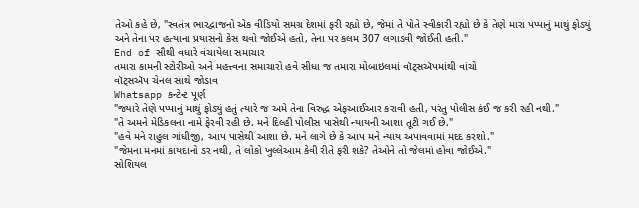તેઓ કહે છે, "સ્વતંત્ર ભારદ્વાજનો એક વીડિયો સમગ્ર દેશમાં ફરી રહ્યો છે, જેમાં તે પોતે સ્વીકારી રહ્યો છે કે તેણે મારા પપ્પાનું માથું ફોડ્યું અને તેના પર હત્યાના પ્રયાસનો કેસ થવો જોઈએ હતો, તેના પર કલમ 307 લગાડવી જોઈતી હતી."
End of સૌથી વધારે વંચાયેલા સમાચાર
તમારા કામની સ્ટોરીઓ અને મહત્ત્વના સમાચારો હવે સીધા જ તમારા મોબાઇલમાં વૉટ્સઍપમાંથી વાંચો
વૉટ્સઍપ ચેનલ સાથે જોડાવ
Whatsapp કન્ટેન્ટ પૂર્ણ
"જ્યારે તેણે પપ્પાનું માથું ફોડ્યું હતું ત્યારે જ અમે તેના વિરુદ્ધ એફઆઈઆર કરાવી હતી, પરંતુ પોલીસ કંઈ જ કરી રહી નથી."
"તે અમને મેડિકલના નામે ફેરવી રહી છે. મને દિલ્હી પોલીસ પાસેથી ન્યાયની આશા તૂટી ગઈ છે."
"હવે મને રાહુલ ગાંધીજી, આપ પાસેથી આશા છે. મને લાગે છે કે આપ મને ન્યાય અપાવવામાં મદદ કરશો."
"જેમના મનમાં કાયદાનો ડર નથી, તે લોકો ખુલ્લેઆમ કેવી રીતે ફરી શકે? તેઓને તો જેલમાં હોવા જોઈએ."
સોશિયલ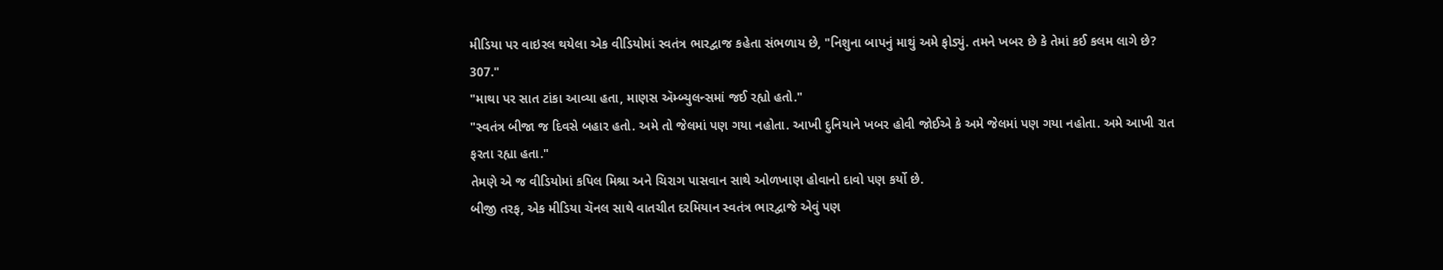મીડિયા પર વાઇરલ થયેલા એક વીડિયોમાં સ્વતંત્ર ભારદ્વાજ કહેતા સંભળાય છે, "નિશુના બાપનું માથું અમે ફોડ્યું. તમને ખબર છે કે તેમાં કઈ કલમ લાગે છે? 307."
"માથા પર સાત ટાંકા આવ્યા હતા, માણસ ઍમ્બ્યુલન્સમાં જઈ રહ્યો હતો."
"સ્વતંત્ર બીજા જ દિવસે બહાર હતો. અમે તો જેલમાં પણ ગયા નહોતા. આખી દુનિયાને ખબર હોવી જોઈએ કે અમે જેલમાં પણ ગયા નહોતા. અમે આખી રાત ફરતા રહ્યા હતા."
તેમણે એ જ વીડિયોમાં કપિલ મિશ્રા અને ચિરાગ પાસવાન સાથે ઓળખાણ હોવાનો દાવો પણ કર્યો છે.
બીજી તરફ, એક મીડિયા ચૅનલ સાથે વાતચીત દરમિયાન સ્વતંત્ર ભારદ્વાજે એવું પણ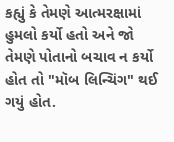કહ્યું કે તેમણે આત્મરક્ષામાં હુમલો કર્યો હતો અને જો તેમણે પોતાનો બચાવ ન કર્યો હોત તો "મૉબ લિન્ચિંગ" થઈ ગયું હોત.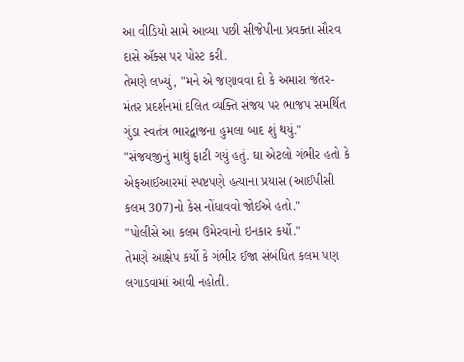આ વીડિયો સામે આવ્યા પછી સીજેપીના પ્રવક્તા સૌરવ દાસે ઍક્સ પર પોસ્ટ કરી.
તેમણે લખ્યું, "મને એ જણાવવા દો કે અમારા જંતર-મંતર પ્રદર્શનમાં દલિત વ્યક્તિ સંજય પર ભાજપ સમર્થિત ગુંડા સ્વતંત્ર ભારદ્વાજના હુમલા બાદ શું થયું."
"સંજયજીનું માથું ફાટી ગયું હતું. ઘા એટલો ગંભીર હતો કે એફઆઈઆરમાં સ્પષ્ટપણે હત્યાના પ્રયાસ (આઈપીસી કલમ 307)નો કેસ નોંધાવવો જોઈએ હતો."
"પોલીસે આ કલમ ઉમેરવાનો ઇનકાર કર્યો."
તેમણે આક્ષેપ કર્યો કે ગંભીર ઈજા સંબંધિત કલમ પણ લગાડવામાં આવી નહોતી.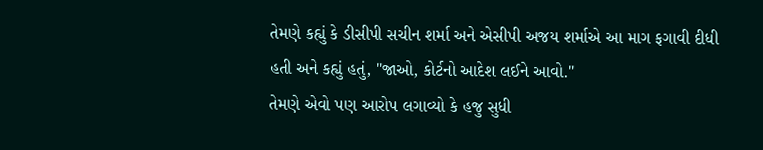તેમણે કહ્યું કે ડીસીપી સચીન શર્મા અને એસીપી અજય શર્માએ આ માગ ફગાવી દીધી હતી અને કહ્યું હતું, "જાઓ, કોર્ટનો આદેશ લઈને આવો."
તેમણે એવો પણ આરોપ લગાવ્યો કે હજુ સુધી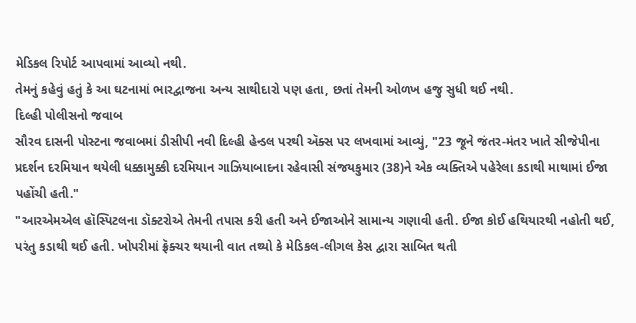મેડિકલ રિપોર્ટ આપવામાં આવ્યો નથી.
તેમનું કહેવું હતું કે આ ઘટનામાં ભારદ્વાજના અન્ય સાથીદારો પણ હતા, છતાં તેમની ઓળખ હજુ સુધી થઈ નથી.
દિલ્હી પોલીસનો જવાબ
સૌરવ દાસની પોસ્ટના જવાબમાં ડીસીપી નવી દિલ્હી હેન્ડલ પરથી ઍક્સ પર લખવામાં આવ્યું, "23 જૂને જંતર-મંતર ખાતે સીજેપીના પ્રદર્શન દરમિયાન થયેલી ધક્કામુક્કી દરમિયાન ગાઝિયાબાદના રહેવાસી સંજયકુમાર (38)ને એક વ્યક્તિએ પહેરેલા કડાથી માથામાં ઈજા પહોંચી હતી."
"આરએમએલ હૉસ્પિટલના ડૉક્ટરોએ તેમની તપાસ કરી હતી અને ઈજાઓને સામાન્ય ગણાવી હતી. ઈજા કોઈ હથિયારથી નહોતી થઈ, પરંતુ કડાથી થઈ હતી. ખોપરીમાં ફ્રૅક્ચર થયાની વાત તથ્યો કે મેડિકલ-લીગલ કેસ દ્વારા સાબિત થતી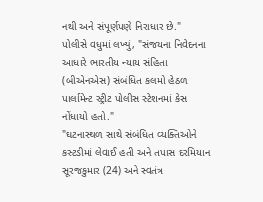નથી અને સંપૂર્ણપણે નિરાધાર છે."
પોલીસે વધુમાં લખ્યું, "સંજયના નિવેદનના આધારે ભારતીય ન્યાય સંહિતા (બીએનએસ) સંબંધિત કલમો હેઠળ પાર્લામેન્ટ સ્ટ્રીટ પોલીસ સ્ટેશનમાં કેસ નોંધાયો હતો."
"ઘટનાસ્થળ સાથે સંબંધિત વ્યક્તિઓને કસ્ટડીમાં લેવાઈ હતી અને તપાસ દરમિયાન સૂરજકુમાર (24) અને સ્વતંત્ર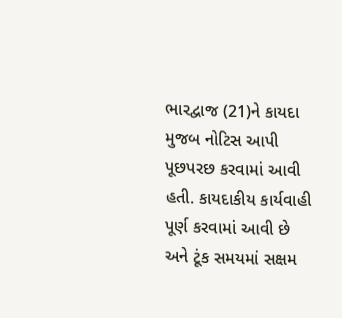ભારદ્વાજ (21)ને કાયદા મુજબ નોટિસ આપી પૂછપરછ કરવામાં આવી હતી. કાયદાકીય કાર્યવાહી પૂર્ણ કરવામાં આવી છે અને ટૂંક સમયમાં સક્ષમ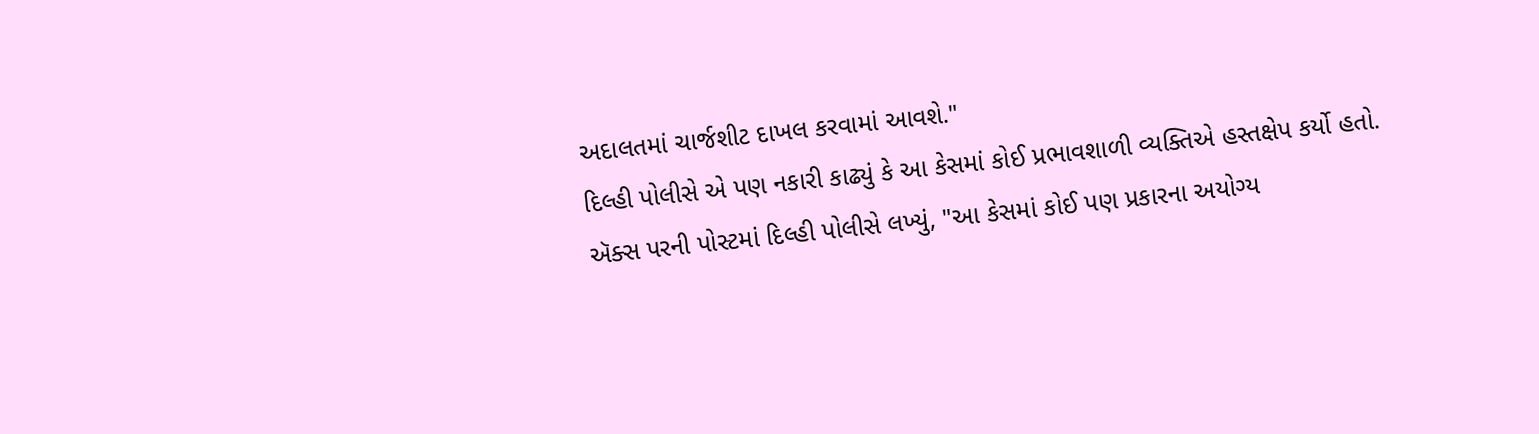અદાલતમાં ચાર્જશીટ દાખલ કરવામાં આવશે."
દિલ્હી પોલીસે એ પણ નકારી કાઢ્યું કે આ કેસમાં કોઈ પ્રભાવશાળી વ્યક્તિએ હસ્તક્ષેપ કર્યો હતો.
ઍક્સ પરની પોસ્ટમાં દિલ્હી પોલીસે લખ્યું, "આ કેસમાં કોઈ પણ પ્રકારના અયોગ્ય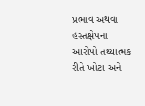પ્રભાવ અથવા હસ્તક્ષેપના આરોપો તથ્યાત્મક રીતે ખોટા અને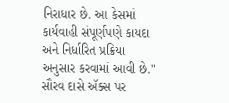નિરાધાર છે. આ કેસમાં કાર્યવાહી સંપૂર્ણપણે કાયદા અને નિર્ધારિત પ્રક્રિયા અનુસાર કરવામાં આવી છે."
સૌરવ દાસે ઍક્સ પર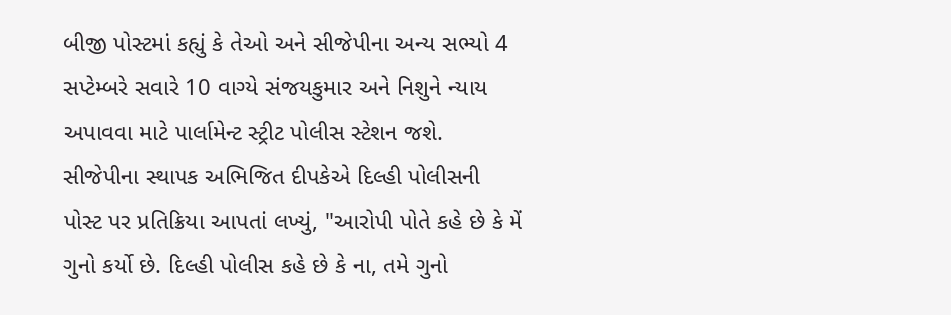બીજી પોસ્ટમાં કહ્યું કે તેઓ અને સીજેપીના અન્ય સભ્યો 4 સપ્ટેમ્બરે સવારે 10 વાગ્યે સંજયકુમાર અને નિશુને ન્યાય અપાવવા માટે પાર્લામેન્ટ સ્ટ્રીટ પોલીસ સ્ટેશન જશે.
સીજેપીના સ્થાપક અભિજિત દીપકેએ દિલ્હી પોલીસની પોસ્ટ પર પ્રતિક્રિયા આપતાં લખ્યું, "આરોપી પોતે કહે છે કે મેં ગુનો કર્યો છે. દિલ્હી પોલીસ કહે છે કે ના, તમે ગુનો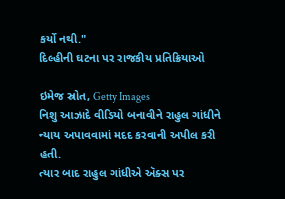કર્યો નથી."
દિલ્હીની ઘટના પર રાજકીય પ્રતિક્રિયાઓ

ઇમેજ સ્રોત, Getty Images
નિશુ આઝાદે વીડિયો બનાવીને રાહુલ ગાંધીને ન્યાય અપાવવામાં મદદ કરવાની અપીલ કરી હતી.
ત્યાર બાદ રાહુલ ગાંધીએ ઍક્સ પર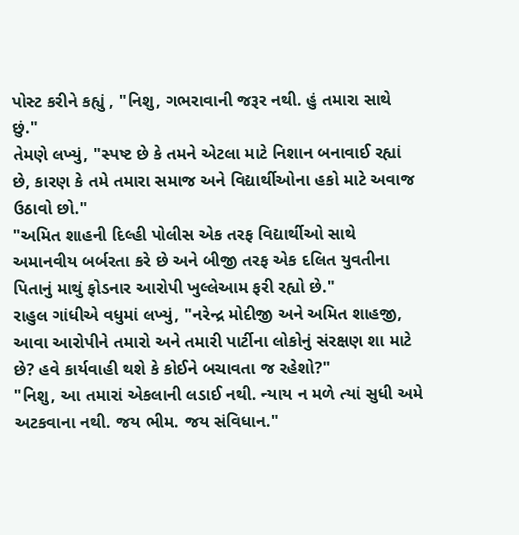પોસ્ટ કરીને કહ્યું , "નિશુ, ગભરાવાની જરૂર નથી. હું તમારા સાથે છું."
તેમણે લખ્યું, "સ્પષ્ટ છે કે તમને એટલા માટે નિશાન બનાવાઈ રહ્યાં છે, કારણ કે તમે તમારા સમાજ અને વિદ્યાર્થીઓના હકો માટે અવાજ ઉઠાવો છો."
"અમિત શાહની દિલ્હી પોલીસ એક તરફ વિદ્યાર્થીઓ સાથે અમાનવીય બર્બરતા કરે છે અને બીજી તરફ એક દલિત યુવતીના પિતાનું માથું ફોડનાર આરોપી ખુલ્લેઆમ ફરી રહ્યો છે."
રાહુલ ગાંધીએ વધુમાં લખ્યું, "નરેન્દ્ર મોદીજી અને અમિત શાહજી, આવા આરોપીને તમારો અને તમારી પાર્ટીના લોકોનું સંરક્ષણ શા માટે છે? હવે કાર્યવાહી થશે કે કોઈને બચાવતા જ રહેશો?"
"નિશુ, આ તમારાં એકલાની લડાઈ નથી. ન્યાય ન મળે ત્યાં સુધી અમે અટકવાના નથી. જય ભીમ. જય સંવિધાન."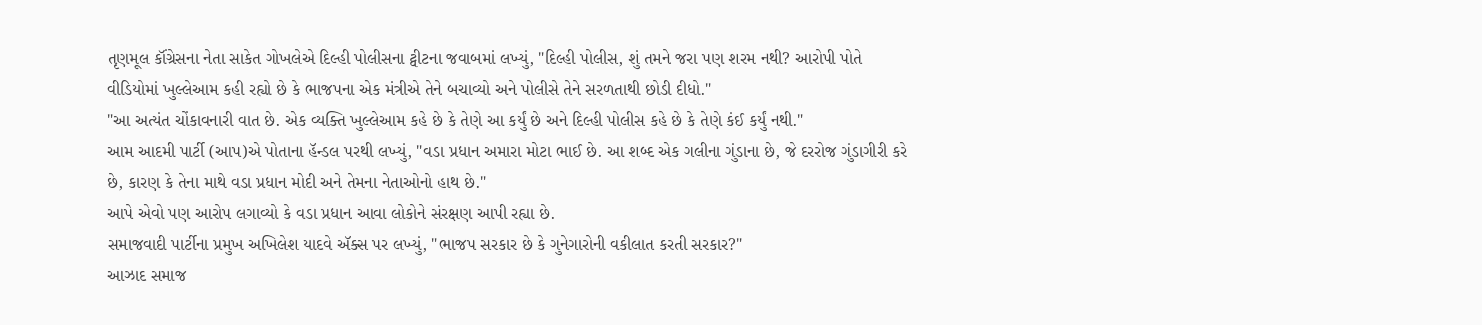તૃણમૂલ કૉંગ્રેસના નેતા સાકેત ગોખલેએ દિલ્હી પોલીસના ટ્વીટના જવાબમાં લખ્યું, "દિલ્હી પોલીસ, શું તમને જરા પણ શરમ નથી? આરોપી પોતે વીડિયોમાં ખુલ્લેઆમ કહી રહ્યો છે કે ભાજપના એક મંત્રીએ તેને બચાવ્યો અને પોલીસે તેને સરળતાથી છોડી દીધો."
"આ અત્યંત ચોંકાવનારી વાત છે. એક વ્યક્તિ ખુલ્લેઆમ કહે છે કે તેણે આ કર્યું છે અને દિલ્હી પોલીસ કહે છે કે તેણે કંઈ કર્યું નથી."
આમ આદમી પાર્ટી (આપ)એ પોતાના હૅન્ડલ પરથી લખ્યું, "વડા પ્રધાન અમારા મોટા ભાઈ છે. આ શબ્દ એક ગલીના ગુંડાના છે, જે દરરોજ ગુંડાગીરી કરે છે, કારણ કે તેના માથે વડા પ્રધાન મોદી અને તેમના નેતાઓનો હાથ છે."
આપે એવો પણ આરોપ લગાવ્યો કે વડા પ્રધાન આવા લોકોને સંરક્ષણ આપી રહ્યા છે.
સમાજવાદી પાર્ટીના પ્રમુખ અખિલેશ યાદવે ઍક્સ પર લખ્યું, "ભાજપ સરકાર છે કે ગુનેગારોની વકીલાત કરતી સરકાર?"
આઝાદ સમાજ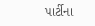પાર્ટીના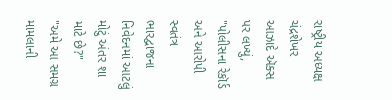રાષ્ટ્રીય અધ્યક્ષ ચંદ્રશેખર આઝાદે ઍક્સ પર લખ્યું, "પોલીસના રેકૉર્ડ અને આરોપી સ્વતંત્ર ભારદ્વાજના નિવેદનમાં આટલું મોટું અંતર શા માટે છે?"
"અમે આ સમગ્ર મામલાની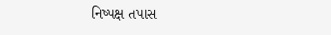નિષ્પક્ષ તપાસ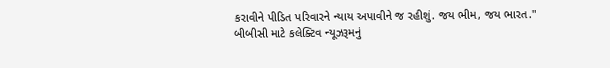કરાવીને પીડિત પરિવારને ન્યાય અપાવીને જ રહીશું. જય ભીમ, જય ભારત."
બીબીસી માટે કલેક્ટિવ ન્યૂઝરૂમનું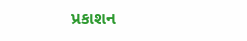પ્રકાશન